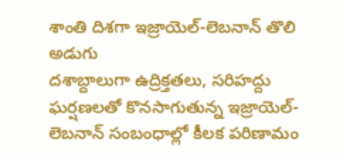శాంతి దిశగా ఇజ్రాయెల్-లెబనాన్ తొలి అడుగు
దశాబ్దాలుగా ఉద్రిక్తతలు, సరిహద్దు ఘర్షణలతో కొనసాగుతున్న ఇజ్రాయెల్-లెబనాన్ సంబంధాల్లో కీలక పరిణామం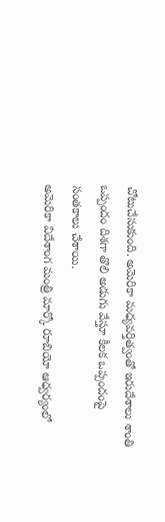చోటుచేసుకుంది. అమెరికా మధ్యవర్తిత్వంతో ఇరుదేశాలు శాంతి ఒప్పందం దిశగా తొలి అడుగు వేస్తూ కీలక ఒప్పందంపై సంతకాలు చేశాయి.
అమెరికా విదేశాంగ మంత్రి మార్కో రూబియో ఆధ్వర్యంలో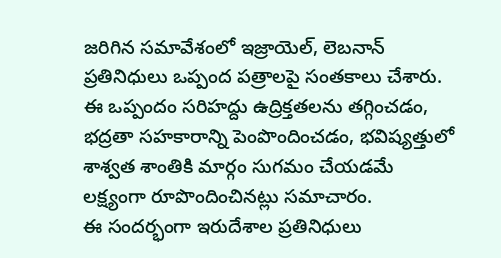జరిగిన సమావేశంలో ఇజ్రాయెల్, లెబనాన్ ప్రతినిధులు ఒప్పంద పత్రాలపై సంతకాలు చేశారు. ఈ ఒప్పందం సరిహద్దు ఉద్రిక్తతలను తగ్గించడం, భద్రతా సహకారాన్ని పెంపొందించడం, భవిష్యత్తులో శాశ్వత శాంతికి మార్గం సుగమం చేయడమే లక్ష్యంగా రూపొందించినట్లు సమాచారం.
ఈ సందర్భంగా ఇరుదేశాల ప్రతినిధులు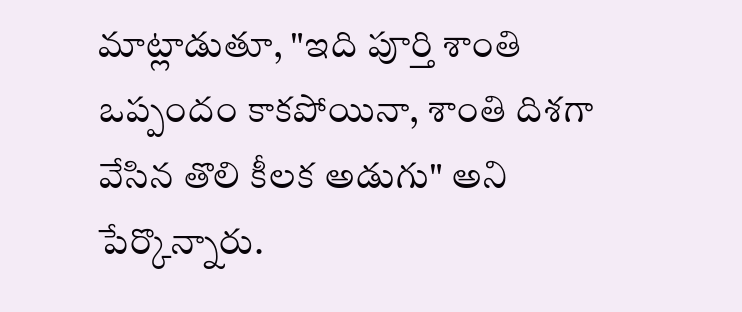మాట్లాడుతూ, "ఇది పూర్తి శాంతి ఒప్పందం కాకపోయినా, శాంతి దిశగా వేసిన తొలి కీలక అడుగు" అని పేర్కొన్నారు.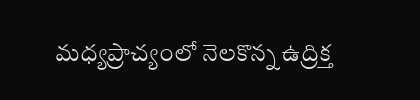మధ్యప్రాచ్యంలో నెలకొన్న ఉద్రిక్త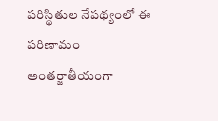పరిస్థితుల నేపథ్యంలో ఈ పరిణామం అంతర్జాతీయంగా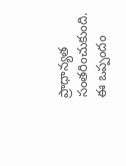ప్రాధాన్యత సంతరించుకుంది. ఈ ఒప్పందం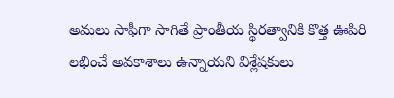అమలు సాఫీగా సాగితే ప్రాంతీయ స్థిరత్వానికి కొత్త ఊపిరి లభించే అవకాశాలు ఉన్నాయని విశ్లేషకులు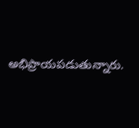అభిప్రాయపడుతున్నారు.